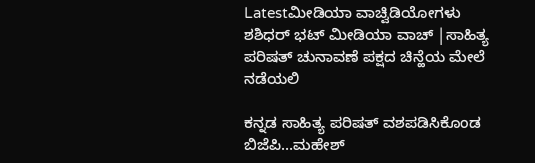Latestಮೀಡಿಯಾ ವಾಚ್ವಿಡಿಯೋಗಳು
ಶಶಿಧರ್ ಭಟ್ ಮೀಡಿಯಾ ವಾಚ್ |ಸಾಹಿತ್ಯ ಪರಿಷತ್ ಚುನಾವಣೆ ಪಕ್ಷದ ಚಿನ್ಹೆಯ ಮೇಲೆ ನಡೆಯಲಿ

ಕನ್ನಡ ಸಾಹಿತ್ಯ ಪರಿಷತ್ ವಶಪಡಿಸಿಕೊಂಡ ಬಿಜೆಪಿ…ಮಹೇಶ್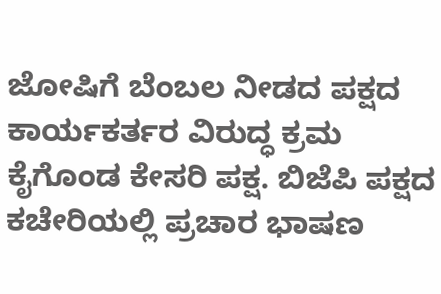ಜೋಷಿಗೆ ಬೆಂಬಲ ನೀಡದ ಪಕ್ಷದ ಕಾರ್ಯಕರ್ತರ ವಿರುದ್ಧ ಕ್ರಮ ಕೈಗೊಂಡ ಕೇಸರಿ ಪಕ್ಷ. ಬಿಜೆಪಿ ಪಕ್ಷದ ಕಚೇರಿಯಲ್ಲಿ ಪ್ರಚಾರ ಭಾಷಣ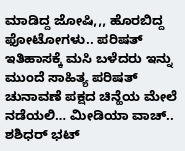ಮಾಡಿದ್ದ ಜೋಷಿ,,, ಹೊರಬಿದ್ದ ಫೋಟೋಗಳು.. ಪರಿಷತ್ ಇತಿಹಾಸಕ್ಕೆ ಮಸಿ ಬಳೆದರು ಇನ್ನು ಮುಂದೆ ಸಾಹಿತ್ಯ ಪರಿಷತ್ ಚುನಾವಣೆ ಪಕ್ಷದ ಚಿನ್ಹೆಯ ಮೇಲೆ ನಡೆಯಲಿ… ಮೀಡಿಯಾ ವಾಚ್.. ಶಶಿಧರ್ ಭಟ್